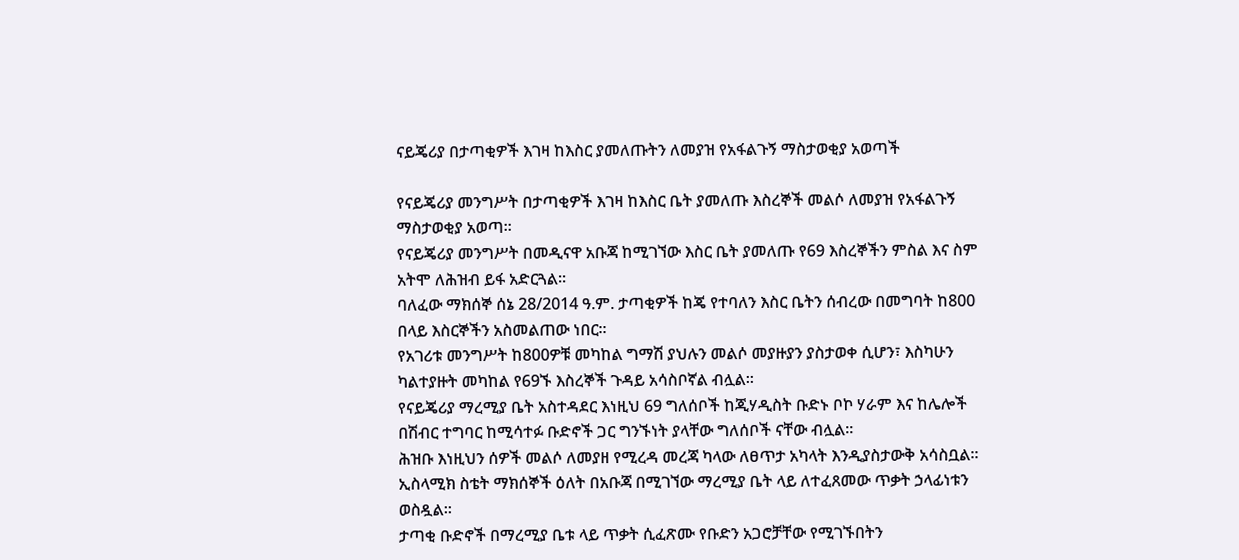ናይጄሪያ በታጣቂዎች እገዛ ከእስር ያመለጡትን ለመያዝ የአፋልጉኝ ማስታወቂያ አወጣች

የናይጄሪያ መንግሥት በታጣቂዎች እገዛ ከእስር ቤት ያመለጡ እስረኞች መልሶ ለመያዝ የአፋልጉኝ ማስታወቂያ አወጣ።
የናይጄሪያ መንግሥት በመዲናዋ አቡጃ ከሚገኘው እስር ቤት ያመለጡ የ69 እስረኞችን ምስል እና ስም አትሞ ለሕዝብ ይፋ አድርጓል።
ባለፈው ማክሰኞ ሰኔ 28/2014 ዓ.ም. ታጣቂዎች ከጄ የተባለን እስር ቤትን ሰብረው በመግባት ከ800 በላይ እስርኞችን አስመልጠው ነበር።
የአገሪቱ መንግሥት ከ800ዎቹ መካከል ግማሽ ያህሉን መልሶ መያዙያን ያስታወቀ ሲሆን፣ እስካሁን ካልተያዙት መካከል የ69ኙ እስረኞች ጉዳይ አሳስቦኛል ብሏል።
የናይጄሪያ ማረሚያ ቤት አስተዳደር እነዚህ 69 ግለሰቦች ከጂሃዲስት ቡድኑ ቦኮ ሃራም እና ከሌሎች በሽብር ተግባር ከሚሳተፉ ቡድኖች ጋር ግንኙነት ያላቸው ግለሰቦች ናቸው ብሏል።
ሕዝቡ እነዚህን ሰዎች መልሶ ለመያዘ የሚረዳ መረጃ ካላው ለፀጥታ አካላት እንዲያስታውቅ አሳስቧል።
ኢስላሚክ ስቴት ማክሰኞች ዕለት በአቡጃ በሚገኘው ማረሚያ ቤት ላይ ለተፈጸመው ጥቃት ኃላፊነቱን ወስዷል።
ታጣቂ ቡድኖች በማረሚያ ቤቱ ላይ ጥቃት ሲፈጽሙ የቡድን አጋሮቻቸው የሚገኙበትን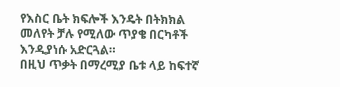የእስር ቤት ክፍሎች እንዴት በትክክል መለየት ቻሉ የሚለው ጥያቄ በርካቶች እንዲያነሱ አድርጓል።
በዚህ ጥቃት በማረሚያ ቤቱ ላይ ከፍተኛ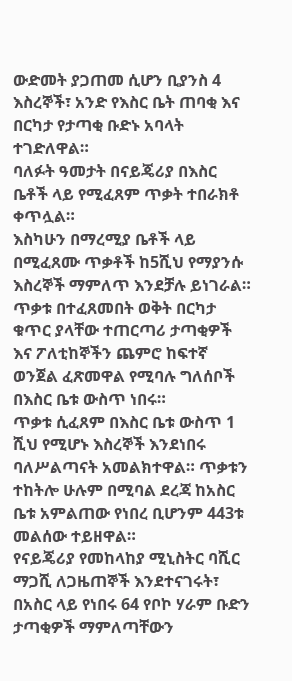ውድመት ያጋጠመ ሲሆን ቢያንስ 4 እስረኞች፣ አንድ የእስር ቤት ጠባቂ እና በርካታ የታጣቂ ቡድኑ አባላት ተገድለዋል።
ባለፉት ዓመታት በናይጄሪያ በእስር ቤቶች ላይ የሚፈጸም ጥቃት ተበራክቶ ቀጥሏል።
እስካሁን በማረሚያ ቤቶች ላይ በሚፈጸሙ ጥቃቶች ከ5ሺህ የማያንሱ እስረኞች ማምለጥ እንደቻሉ ይነገራል።
ጥቃቱ በተፈጸመበት ወቅት በርካታ ቁጥር ያላቸው ተጠርጣሪ ታጣቂዎች እና ፖለቲከኞችን ጨምሮ ከፍተኛ ወንጀል ፈጽመዋል የሚባሉ ግለሰቦች በእስር ቤቱ ውስጥ ነበሩ።
ጥቃቱ ሲፈጸም በእስር ቤቱ ውስጥ 1 ሺህ የሚሆኑ እስረኞች እንደነበሩ ባለሥልጣናት አመልክተዋል። ጥቃቱን ተከትሎ ሁሉም በሚባል ደረጃ ከአስር ቤቱ አምልጠው የነበረ ቢሆንም 443ቱ መልሰው ተይዘዋል።
የናይጄሪያ የመከላከያ ሚኒስትር ባሺር ማጋሺ ለጋዜጠኞች እንደተናገሩት፣ በአስር ላይ የነበሩ 64 የቦኮ ሃራም ቡድን ታጣቂዎች ማምለጣቸውን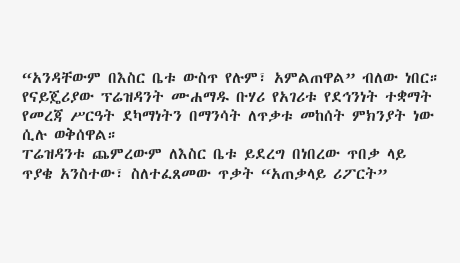“አንዳቸውም በእስር ቤቱ ውስጥ የሉም፣ አምልጠዋል” ብለው ነበር።
የናይጄሪያው ፕሬዝዳንት ሙሐማዱ ቡሃሪ የአገሪቱ የደኅንነት ተቋማት የመረጃ ሥርዓት ደካማነትን በማንሳት ለጥቃቱ መከሰት ምክንያት ነው ሲሉ ወቅሰዋል።
ፐሬዝዳንቱ ጨምረውም ለእስር ቤቱ ይደረግ በነበረው ጥበቃ ላይ ጥያቄ አንስተው፣ ስለተፈጸመው ጥቃት “አጠቃላይ ሪፖርት”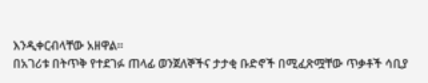እንዲቀርብላቸው አዘዋል።
በአገሪቱ በትጥቅ የተደገፉ ጠላፊ ወንጀለኞችና ታታቂ ቡድኖች በሚፈጽሟቸው ጥቃቶች ሳቢያ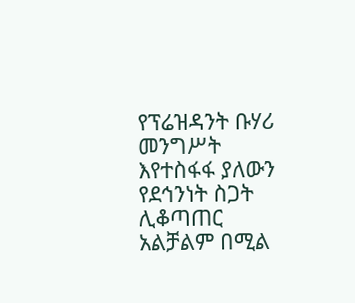የፕሬዝዳንት ቡሃሪ መንግሥት እየተስፋፋ ያለውን የደኅንነት ስጋት ሊቆጣጠር አልቻልም በሚል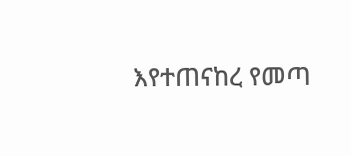እየተጠናከረ የመጣ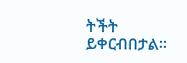ትችት ይቀርብበታል።